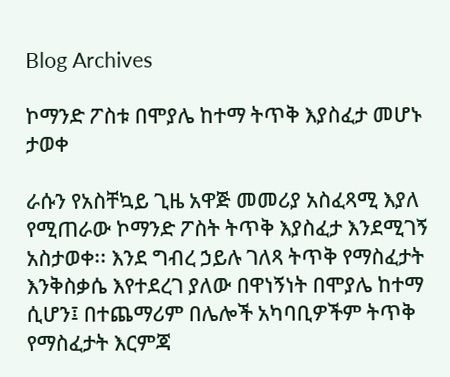Blog Archives

ኮማንድ ፖስቱ በሞያሌ ከተማ ትጥቅ እያስፈታ መሆኑ ታወቀ

ራሱን የአስቸኳይ ጊዜ አዋጅ መመሪያ አስፈጻሚ እያለ የሚጠራው ኮማንድ ፖስት ትጥቅ እያስፈታ እንደሚገኝ አስታወቀ፡፡ እንደ ግብረ ኃይሉ ገለጻ ትጥቅ የማስፈታት እንቅስቃሴ እየተደረገ ያለው በዋነኝነት በሞያሌ ከተማ ሲሆን፤ በተጨማሪም በሌሎች አካባቢዎችም ትጥቅ የማስፈታት እርምጃ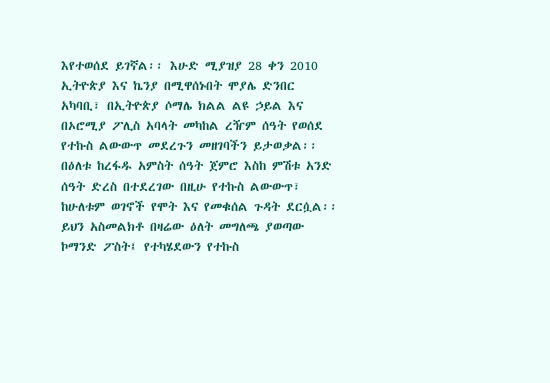እየተወሰደ ይገኛል፡፡ እሁድ ሚያዝያ 28 ቀን 2010 ኢትዮጵያ እና ኬንያ በሚዋሰኑበት ሞያሌ ድንበር አካባቢ፣ በኢትዮጵያ ሶማሌ ክልል ልዩ ኃይል እና በኦሮሚያ ፖሊስ አባላት መካከል ረዥም ሰዓት የወሰደ የተኩስ ልውውጥ መደረጉን መዘገባችን ይታወቃል፡፡ በዕለቱ ከረፋዱ አምስት ሰዓት ጀምሮ እስከ ምሽቱ አንድ ሰዓት ድረስ በተደረገው በዚሁ የተኩስ ልውውጥ፣ ከሁለቱም ወገኖች የሞት እና የመቁሰል ጉዳት ደርሷል፡፡ ይህን አስመልክቶ በዛሬው ዕለት መግለጫ ያወጣው ኮማንድ ፖስት፤ የተካሄደውን የተኩስ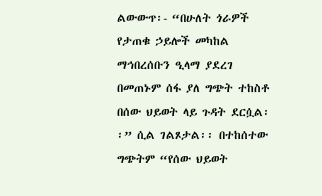ልውውጥ፡- “በሁለት ጎራዎች የታጠቁ ኃይሎች መካከል ማኅበረሰቡን ዒላማ ያደረገ በመጠኑም ሰፋ ያለ ግጭት ተከስቶ በሰው ህይወት ላይ ጉዳት ደርሷል፡፡” ሲል ገልጾታል፡፡ በተከሰተው ግጭትም “የሰው ህይወት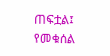ጠፍቷል፤ የመቁሰል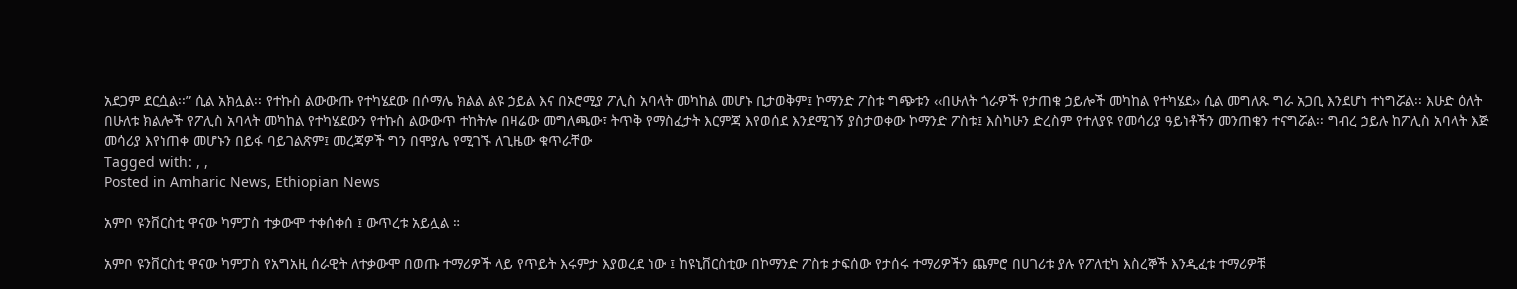አደጋም ደርሷል፡፡” ሲል አክሏል፡፡ የተኩስ ልውውጡ የተካሄደው በሶማሌ ክልል ልዩ ኃይል እና በኦሮሚያ ፖሊስ አባላት መካከል መሆኑ ቢታወቅም፤ ኮማንድ ፖስቱ ግጭቱን ‹‹በሁለት ጎራዎች የታጠቁ ኃይሎች መካከል የተካሄደ›› ሲል መግለጹ ግራ አጋቢ እንደሆነ ተነግሯል፡፡ እሁድ ዕለት በሁለቱ ክልሎች የፖሊስ አባላት መካከል የተካሄደውን የተኩስ ልውውጥ ተከትሎ በዛሬው መግለጫው፣ ትጥቅ የማስፈታት እርምጃ እየወሰደ እንደሚገኝ ያስታወቀው ኮማንድ ፖስቱ፤ እስካሁን ድረስም የተለያዩ የመሳሪያ ዓይነቶችን መንጠቁን ተናግሯል፡፡ ግብረ ኃይሉ ከፖሊስ አባላት እጅ መሳሪያ እየነጠቀ መሆኑን በይፋ ባይገልጽም፤ መረጃዎች ግን በሞያሌ የሚገኙ ለጊዜው ቁጥራቸው
Tagged with: , ,
Posted in Amharic News, Ethiopian News

አምቦ ዩንቨርስቲ ዋናው ካምፓስ ተቃውሞ ተቀሰቀሰ ፤ ውጥረቱ አይሏል ።

አምቦ ዩንቨርስቲ ዋናው ካምፓስ የአግአዚ ሰራዊት ለተቃውሞ በወጡ ተማሪዎች ላይ የጥይት እሩምታ እያወረደ ነው ፤ ከዩኒቨርስቲው በኮማንድ ፖስቱ ታፍሰው የታሰሩ ተማሪዎችን ጨምሮ በሀገሪቱ ያሉ የፖለቲካ እስረኞች እንዲፈቱ ተማሪዎቹ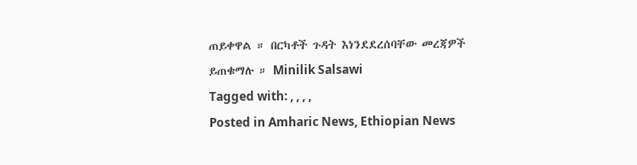ጠይቀዋል ። በርካቶች ጉዳት እነንደደረሰባቸው መረጃዎች ይጠቁማሉ ። Minilik Salsawi
Tagged with: , , , ,
Posted in Amharic News, Ethiopian News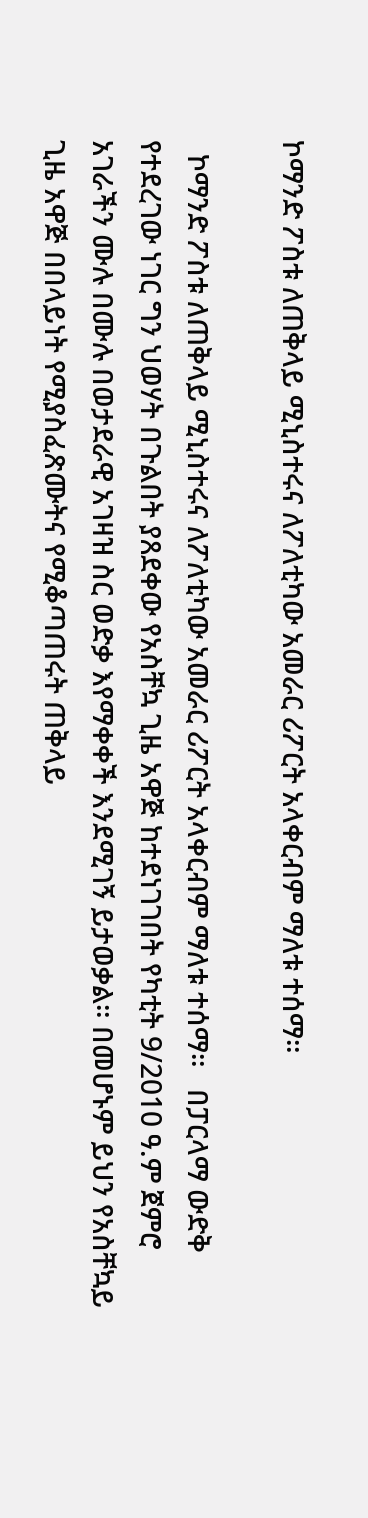ኮማንድ ፖስቱ ለጠቅላይ ሚኒስተሩና ለፖለቲካው አመራር ሪፖርት አላቀርብም ማለቱ ተሰማ።

  ኮማንድ ፖስቱ ለጠቅላይ ሚኒስተሩና ለፖለቲካው አመራር ሪፖርት አላቀርብም ማለቱ ተሰማ።   በፓርላማ ውድቅ የተደረገው ነገር ግን ህወሃት በጉልበት ያጸደቀው የአስቸኳ ጊዜ አዋጅ ከተደነገገበት የካቲት 9/2010 ዓ.ም ጀምሮ አገራችን ሙሉ በሙሉ በወታደራዊ አገዛዝ ስር ወድቃ እየማቀቀች እንደሚገኝ ይታወቃል። በመሆኑም ይህን የአስቸኳይ ጊዜ አዋጅ በበላይነት የሚያስፈጽሙትና የሚቆጣጠሩት ጠቅላይ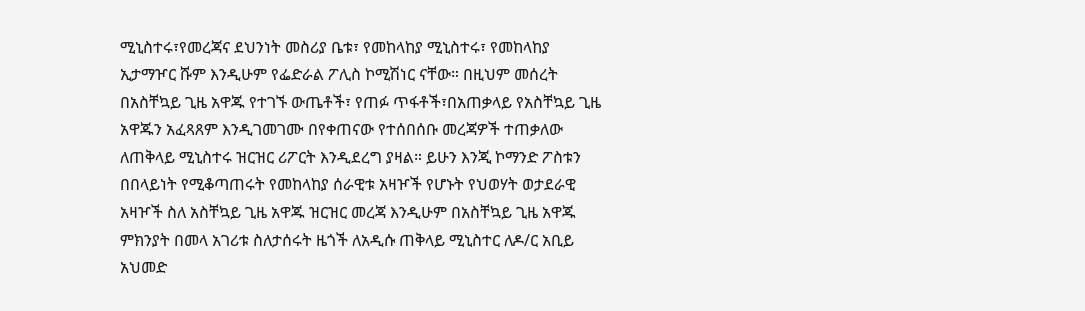ሚኒስተሩ፣የመረጃና ደህንነት መስሪያ ቤቱ፣ የመከላከያ ሚኒስተሩ፣ የመከላከያ ኢታማዦር ሹም እንዲሁም የፌድራል ፖሊስ ኮሚሽነር ናቸው። በዚህም መሰረት በአስቸኳይ ጊዜ አዋጁ የተገኙ ውጤቶች፣ የጠፉ ጥፋቶች፣በአጠቃላይ የአስቸኳይ ጊዜ አዋጁን አፈጻጸም እንዲገመገሙ በየቀጠናው የተሰበሰቡ መረጃዎች ተጠቃለው ለጠቅላይ ሚኒስተሩ ዝርዝር ሪፖርት እንዲደረግ ያዛል። ይሁን እንጂ ኮማንድ ፖስቱን በበላይነት የሚቆጣጠሩት የመከላከያ ሰራዊቱ አዛዦች የሆኑት የህወሃት ወታደራዊ አዛዦች ስለ አስቸኳይ ጊዜ አዋጁ ዝርዝር መረጃ እንዲሁም በአስቸኳይ ጊዜ አዋጁ ምክንያት በመላ አገሪቱ ስለታሰሩት ዜጎች ለአዲሱ ጠቅላይ ሚኒስተር ለዶ/ር አቢይ አህመድ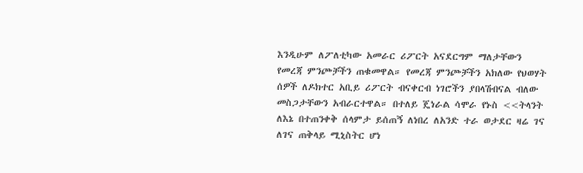እንዲሁም ለፖለቲካው አመራር ሪፖርት አናደርግም ማለታቸውን የመረጃ ምንጮቻችን ጠቁመዋል። የመረጃ ምንጮቻችን አክለው የህወሃት ሰዎች ለዶክተር አቢይ ሪፖርት ብናቀርብ ነገሮችን ያበላሽብናል ብለው መስጋታቸውን አብራርተዋል። በተለይ ጄነራል ሳሞራ የኑስ <<ትላንት ለእኔ በተጠንቀቅ ሰላምታ ይሰጠኝ ለነበረ ለአንድ ተራ ወታደር ዛሬ ገና ለገና ጠቅላይ ሚኒስትር ሆነ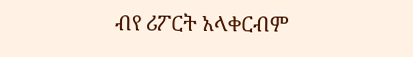ብየ ሪፖርት አላቀርብም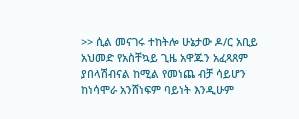>> ሲል መናገሩ ተከትሎ ሁኔታው ዶ/ር አቢይ አህመድ የአስቸኳይ ጊዜ አዋጁን አፈጻጸም ያበላሽብናል ከሚል የመነጨ ብቻ ሳይሆን ከነሳሞራ አንሸነፍም ባይነት እንዲሁም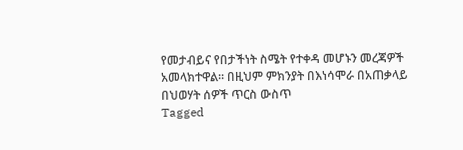የመታብይና የበታችነት ስሜት የተቀዳ መሆኑን መረጃዎች አመላክተዋል። በዚህም ምክንያት በእነሳሞራ በአጠቃላይ በህወሃት ሰዎች ጥርስ ውስጥ
Tagged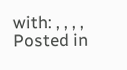with: , , , ,
Posted in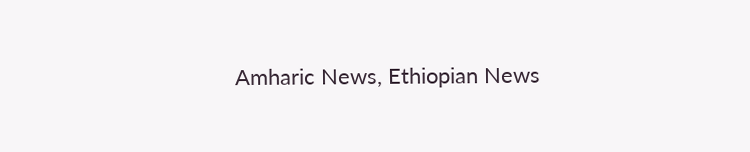Amharic News, Ethiopian News